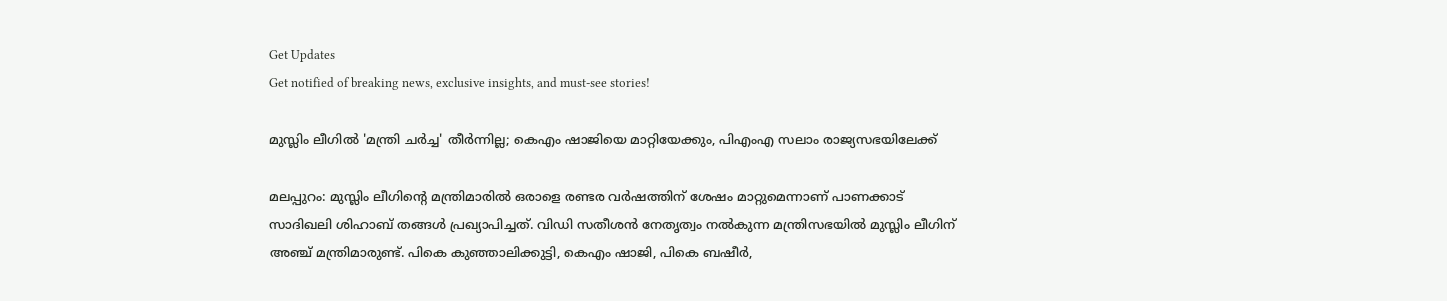Get Updates
Get notified of breaking news, exclusive insights, and must-see stories!

മുസ്ലിം ലീഗില്‍ 'മന്ത്രി ചര്‍ച്ച' തീര്‍ന്നില്ല; കെഎം ഷാജിയെ മാറ്റിയേക്കും, പിഎംഎ സലാം രാജ്യസഭയിലേക്ക്

മലപ്പുറം: മുസ്ലിം ലീഗിന്റെ മന്ത്രിമാരില്‍ ഒരാളെ രണ്ടര വര്‍ഷത്തിന് ശേഷം മാറ്റുമെന്നാണ് പാണക്കാട് സാദിഖലി ശിഹാബ് തങ്ങള്‍ പ്രഖ്യാപിച്ചത്. വിഡി സതീശന്‍ നേതൃത്വം നല്‍കുന്ന മന്ത്രിസഭയില്‍ മുസ്ലിം ലീഗിന് അഞ്ച് മന്ത്രിമാരുണ്ട്. പികെ കുഞ്ഞാലിക്കുട്ടി, കെഎം ഷാജി, പികെ ബഷീര്‍,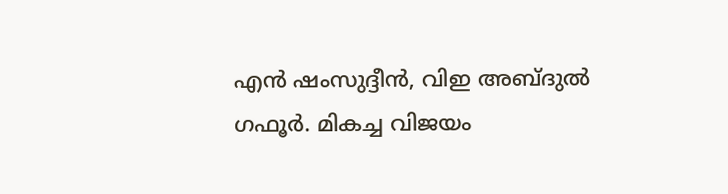എന്‍ ഷംസുദ്ദീന്‍, വിഇ അബ്ദുല്‍ ഗഫൂര്‍. മികച്ച വിജയം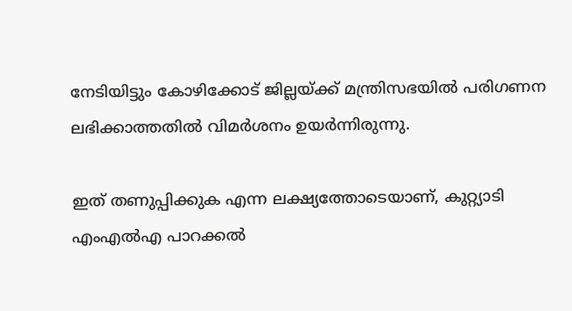നേടിയിട്ടും കോഴിക്കോട് ജില്ലയ്ക്ക് മന്ത്രിസഭയില്‍ പരിഗണന ലഭിക്കാത്തതില്‍ വിമര്‍ശനം ഉയര്‍ന്നിരുന്നു.

ഇത് തണുപ്പിക്കുക എന്ന ലക്ഷ്യത്തോടെയാണ്, കുറ്റ്യാടി എംഎല്‍എ പാറക്കല്‍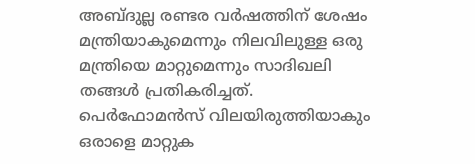അബ്ദുല്ല രണ്ടര വര്‍ഷത്തിന് ശേഷം മന്ത്രിയാകുമെന്നും നിലവിലുള്ള ഒരു മന്ത്രിയെ മാറ്റുമെന്നും സാദിഖലി തങ്ങള്‍ പ്രതികരിച്ചത്. പെര്‍ഫോമന്‍സ് വിലയിരുത്തിയാകും ഒരാളെ മാറ്റുക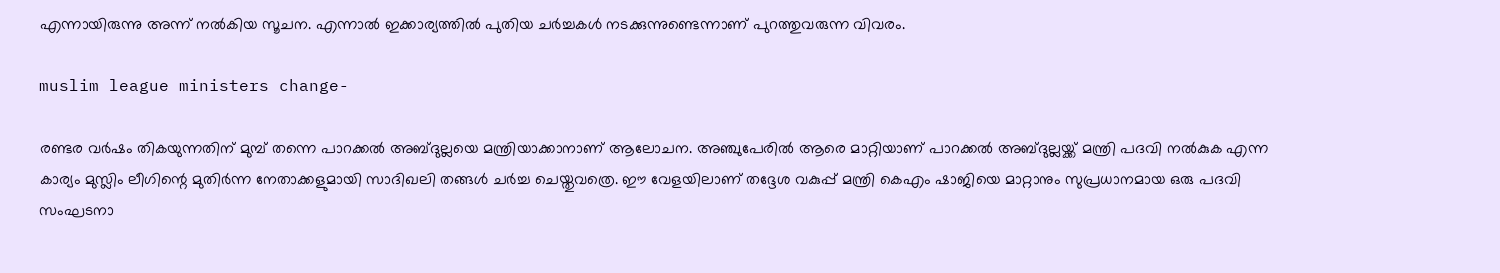എന്നായിരുന്നു അന്ന് നല്‍കിയ സൂചന. എന്നാല്‍ ഇക്കാര്യത്തില്‍ പുതിയ ചര്‍ച്ചകള്‍ നടക്കുന്നുണ്ടെന്നാണ് പുറത്തുവരുന്ന വിവരം.

muslim league ministers change-

രണ്ടര വര്‍ഷം തികയുന്നതിന് മുമ്പ് തന്നെ പാറക്കല്‍ അബ്ദുല്ലയെ മന്ത്രിയാക്കാനാണ് ആലോചന. അഞ്ചുപേരില്‍ ആരെ മാറ്റിയാണ് പാറക്കല്‍ അബ്ദുല്ലയ്ക്ക് മന്ത്രി പദവി നല്‍കുക എന്ന കാര്യം മുസ്ലിം ലീഗിന്റെ മുതിര്‍ന്ന നേതാക്കളുമായി സാദിഖലി തങ്ങള്‍ ചര്‍ച്ച ചെയ്തുവത്രെ. ഈ വേളയിലാണ് തദ്ദേശ വകുപ്പ് മന്ത്രി കെഎം ഷാജിയെ മാറ്റാനും സുപ്രധാനമായ ഒരു പദവി സംഘടനാ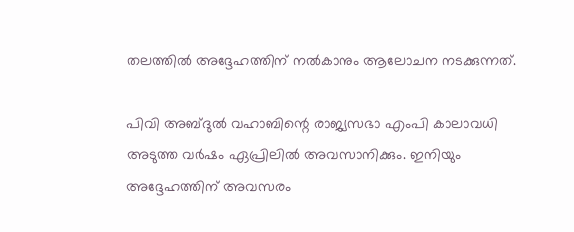തലത്തില്‍ അദ്ദേഹത്തിന് നല്‍കാനും ആലോചന നടക്കുന്നത്.

പിവി അബ്ദുല്‍ വഹാബിന്റെ രാജ്യസഭാ എംപി കാലാവധി അടുത്ത വര്‍ഷം ഏപ്രിലില്‍ അവസാനിക്കും. ഇനിയും അദ്ദേഹത്തിന് അവസരം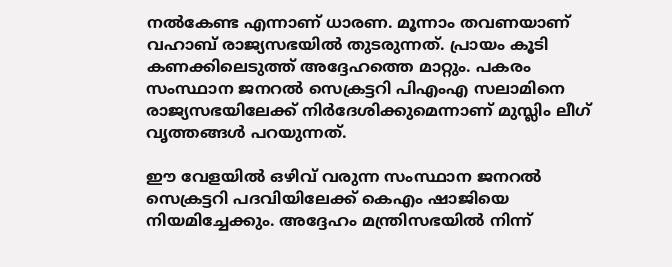നല്‍കേണ്ട എന്നാണ് ധാരണ. മൂന്നാം തവണയാണ് വഹാബ് രാജ്യസഭയില്‍ തുടരുന്നത്. പ്രായം കൂടി കണക്കിലെടുത്ത് അദ്ദേഹത്തെ മാറ്റും. പകരം സംസ്ഥാന ജനറല്‍ സെക്രട്ടറി പിഎംഎ സലാമിനെ രാജ്യസഭയിലേക്ക് നിര്‍ദേശിക്കുമെന്നാണ് മുസ്ലിം ലീഗ് വൃത്തങ്ങള്‍ പറയുന്നത്.

ഈ വേളയില്‍ ഒഴിവ് വരുന്ന സംസ്ഥാന ജനറല്‍ സെക്രട്ടറി പദവിയിലേക്ക് കെഎം ഷാജിയെ നിയമിച്ചേക്കും. അദ്ദേഹം മന്ത്രിസഭയില്‍ നിന്ന്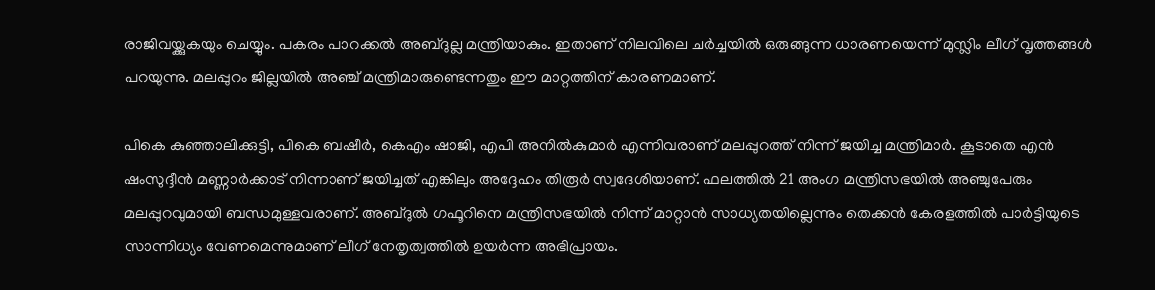രാജിവയ്ക്കുകയും ചെയ്യും. പകരം പാറക്കല്‍ അബ്ദുല്ല മന്ത്രിയാകും. ഇതാണ് നിലവിലെ ചര്‍ച്ചയില്‍ ഒരുങ്ങുന്ന ധാരണയെന്ന് മുസ്ലിം ലീഗ് വൃത്തങ്ങള്‍ പറയുന്നു. മലപ്പുറം ജില്ലയില്‍ അഞ്ച് മന്ത്രിമാരുണ്ടെന്നതും ഈ മാറ്റത്തിന് കാരണമാണ്.

പികെ കുഞ്ഞാലിക്കുട്ടി, പികെ ബഷീര്‍, കെഎം ഷാജി, എപി അനില്‍കുമാര്‍ എന്നിവരാണ് മലപ്പുറത്ത് നിന്ന് ജയിച്ച മന്ത്രിമാര്‍. കൂടാതെ എന്‍ ഷംസുദ്ദീന്‍ മണ്ണാര്‍ക്കാട് നിന്നാണ് ജയിച്ചത് എങ്കിലും അദ്ദേഹം തിരൂര്‍ സ്വദേശിയാണ്. ഫലത്തില്‍ 21 അംഗ മന്ത്രിസഭയില്‍ അഞ്ചുപേരും മലപ്പുറവുമായി ബന്ധമുള്ളവരാണ്. അബ്ദുല്‍ ഗഫൂറിനെ മന്ത്രിസഭയില്‍ നിന്ന് മാറ്റാന്‍ സാധ്യതയില്ലെന്നും തെക്കന്‍ കേരളത്തില്‍ പാര്‍ട്ടിയുടെ സാന്നിധ്യം വേണമെന്നുമാണ് ലീഗ് നേതൃത്വത്തില്‍ ഉയര്‍ന്ന അഭിപ്രായം.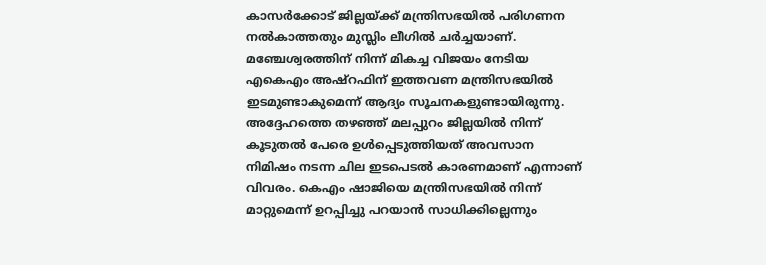കാസര്‍ക്കോട് ജില്ലയ്ക്ക് മന്ത്രിസഭയില്‍ പരിഗണന നല്‍കാത്തതും മുസ്ലിം ലീഗില്‍ ചര്‍ച്ചയാണ്. മഞ്ചേശ്വരത്തിന് നിന്ന് മികച്ച വിജയം നേടിയ എകെഎം അഷ്‌റഫിന് ഇത്തവണ മന്ത്രിസഭയില്‍ ഇടമുണ്ടാകുമെന്ന് ആദ്യം സൂചനകളുണ്ടായിരുന്നു. അദ്ദേഹത്തെ തഴഞ്ഞ് മലപ്പുറം ജില്ലയില്‍ നിന്ന് കൂടുതല്‍ പേരെ ഉള്‍പ്പെടുത്തിയത് അവസാന നിമിഷം നടന്ന ചില ഇടപെടല്‍ കാരണമാണ് എന്നാണ് വിവരം. കെഎം ഷാജിയെ മന്ത്രിസഭയില്‍ നിന്ന് മാറ്റുമെന്ന് ഉറപ്പിച്ചു പറയാന്‍ സാധിക്കില്ലെന്നും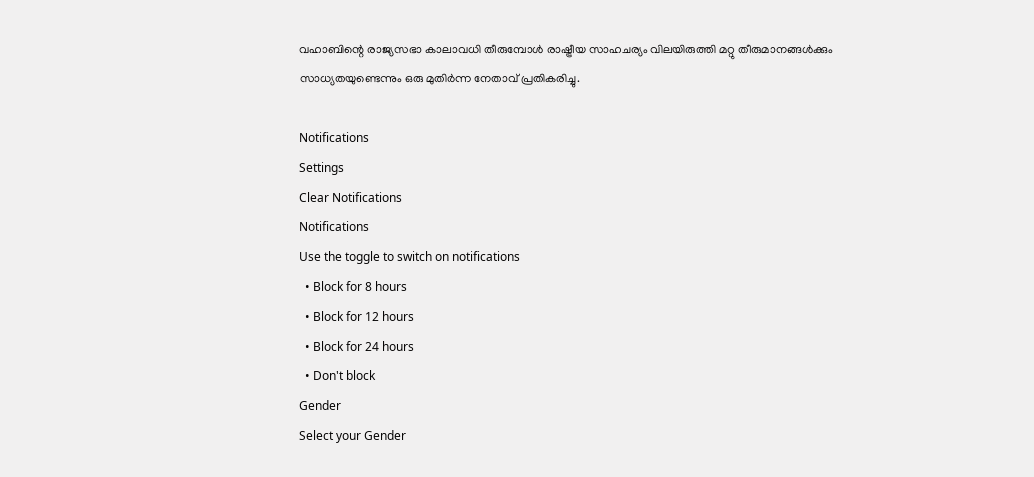വഹാബിന്റെ രാജ്യസഭാ കാലാവധി തീരുമ്പോള്‍ രാഷ്ട്രീയ സാഹചര്യം വിലയിരുത്തി മറ്റു തീരുമാനങ്ങള്‍ക്കും സാധ്യതയുണ്ടെന്നും ഒരു മുതിര്‍ന്ന നേതാവ് പ്രതികരിച്ചു.

Notifications
Settings
Clear Notifications
Notifications
Use the toggle to switch on notifications
  • Block for 8 hours
  • Block for 12 hours
  • Block for 24 hours
  • Don't block
Gender
Select your Gender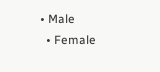• Male
  • Female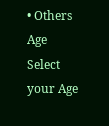• Others
Age
Select your Age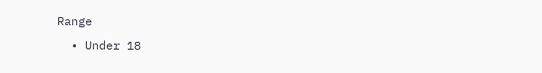Range
  • Under 18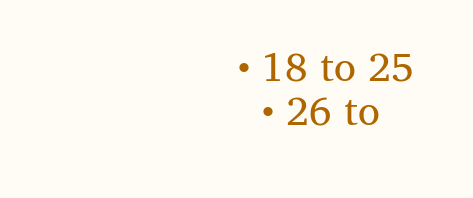• 18 to 25
  • 26 to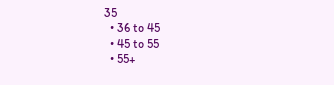35
  • 36 to 45
  • 45 to 55
  • 55+